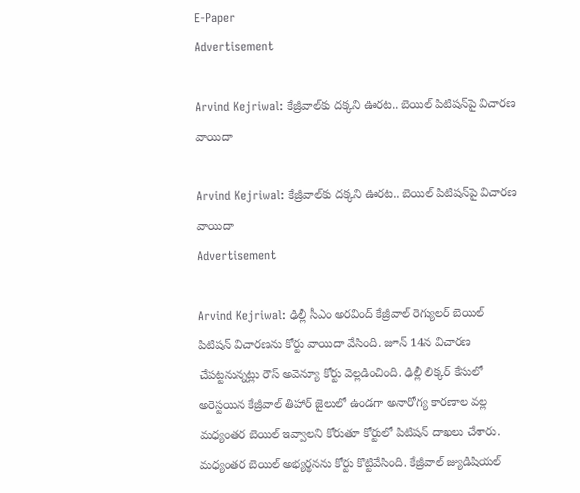E-Paper
Advertisement

Arvind Kejriwal: కేజ్రీవాల్‌కు దక్కని ఊరట.. బెయిల్ పిటిషన్‌పై విచారణ వాయిదా

Arvind Kejriwal: కేజ్రీవాల్‌కు దక్కని ఊరట.. బెయిల్ పిటిషన్‌పై విచారణ వాయిదా
Advertisement

Arvind Kejriwal: ఢిల్లీ సీఎం అరవింద్ కేజ్రీవాల్ రెగ్యులర్ బెయిల్ పిటిషన్ విచారణను కోర్టు వాయిదా వేసింది. జూన్ 14న విచారణ చేపట్టనున్నట్లు రౌస్ అవెన్యూ కోర్టు వెల్లడించింది. ఢిల్లీ లిక్కర్ కేసులో అరెస్టయిన కేజ్రీవాల్ తిహార్ జైలులో ఉండగా అనారోగ్య కారణాల వల్ల మధ్యంతర బెయిల్ ఇవ్వాలని కోరుతూ కోర్టులో పిటిషన్ దాఖలు చేశారు. మధ్యంతర బెయిల్ అభ్యర్థనను కోర్టు కొట్టివేసింది. కేజ్రీవాల్ జ్యుడిషియల్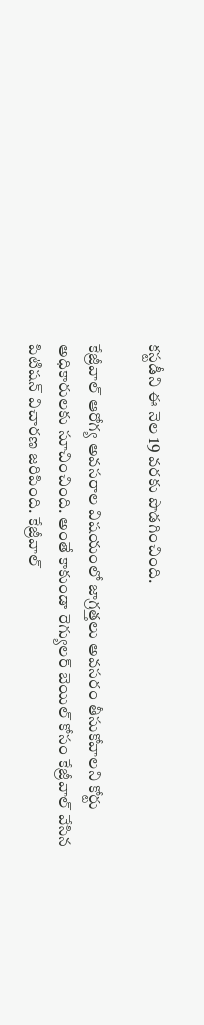కస్టడీని ఈ నెల 19 వరకు పొడగించింది.

కేజ్రీవాల్ ఆరోగ్య అవసరాల విషయంలో జాగ్రత్తలు అవసరం తీసుకోవాలని కోర్టు అధికారులకు సూచించింది. అంతే కాకుండా రెగ్యులర్ బెయిల్ కోసం కేజ్రీవాల్ వేసిన పిటిషన్ విచారణ జరిపింది. కేజ్రీవాల్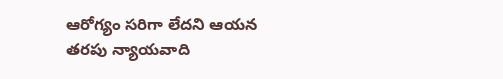ఆరోగ్యం సరిగా లేదని ఆయన తరపు న్యాయవాది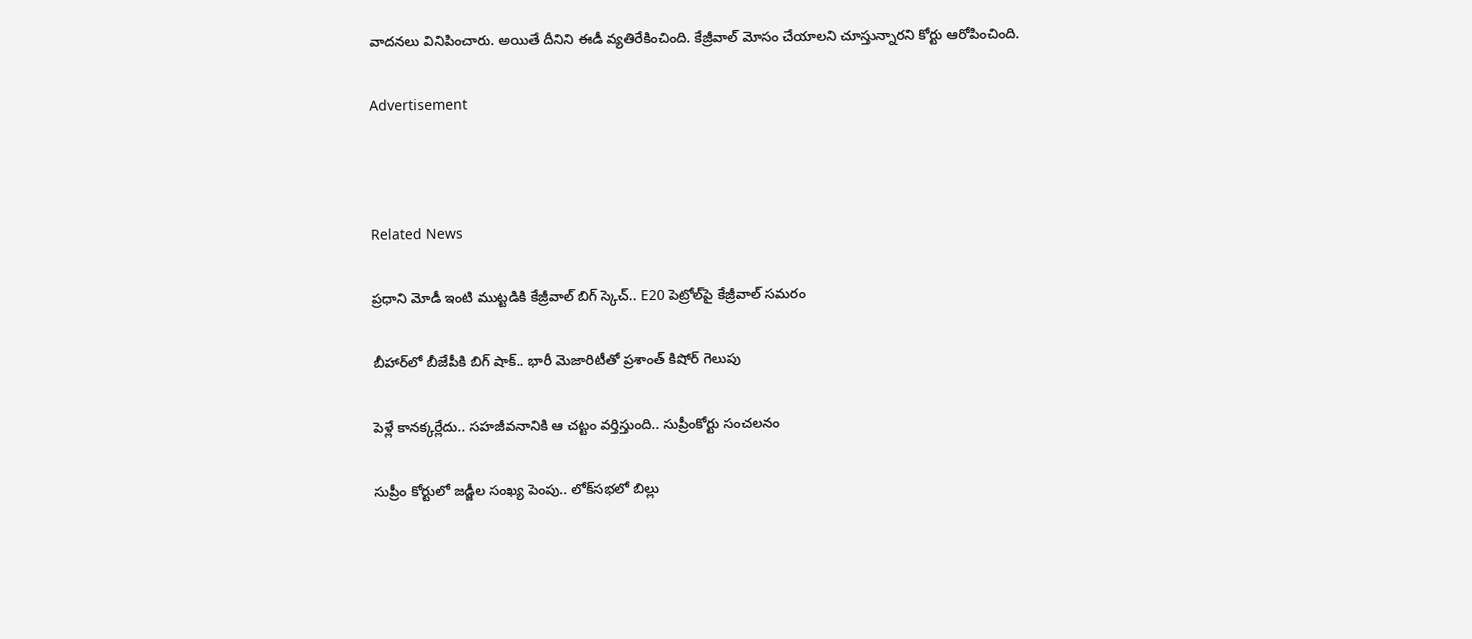వాదనలు వినిపించారు. అయితే దీనిని ఈడీ వ్యతిరేకించింది. కేజ్రీవాల్ మోసం చేయాలని చూస్తున్నారని కోర్టు ఆరోపించింది.

Advertisement



Related News

ప్రధాని మోడీ ఇంటి ముట్టడికి కేజ్రీవాల్ బిగ్ స్కెచ్.. E20 పెట్రోల్‌పై కేజ్రీవాల్ సమరం

బీహార్‌లో బీజేపీకి బిగ్ షాక్.. భారీ మెజారిటీతో ప్రశాంత్ కిషోర్ గెలుపు

పెళ్లే కానక్కర్లేదు.. సహజీవనానికి ఆ చట్టం వర్తిస్తుంది.. సుప్రీంకోర్టు సంచలనం

సుప్రీం కోర్టులో జడ్జీల సంఖ్య పెంపు.. లోక్‌సభలో బిల్లు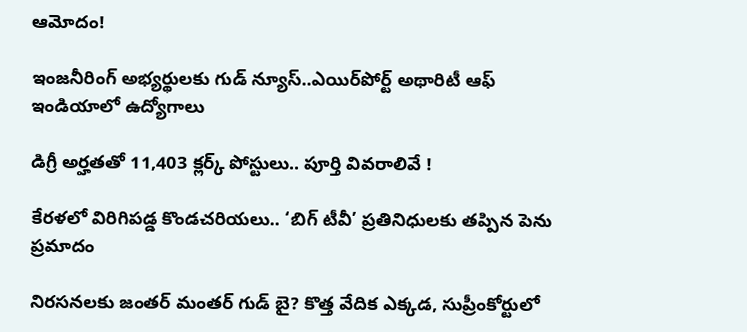ఆమోదం!

ఇంజనీరింగ్ అభ్యర్థులకు గుడ్ న్యూస్..ఎయిర్‌పోర్ట్ అథారిటీ ఆఫ్ ఇండియాలో ఉద్యోగాలు

డిగ్రీ అర్హతతో 11,403 క్లర్క్ పోస్టులు.. పూర్తి వివరాలివే !

కేరళలో విరిగిపడ్డ కొండచరియలు.. ‘బిగ్ టీవీ’ ప్రతినిధులకు తప్పిన పెను ప్రమాదం

నిరసనలకు జంతర్ మంతర్ గుడ్ బై? కొత్త వేదిక ఎక్కడ, సుప్రీంకోర్టులో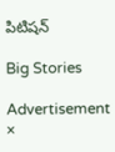పిటిషన్

Big Stories

Advertisement
×